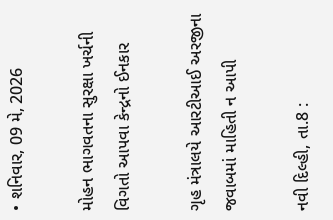• શનિવાર, 09 મે, 2026

મોહન ભાગવતના સુરક્ષા ખર્ચની વિગતો આપવા કેન્દ્રનો ઈનકાર

ગૃહ મંત્રાલયે આરટીઆઈ અરજીના જવાબમાં માહિતી ન આપી

નવી દિલ્હી, તા.8 :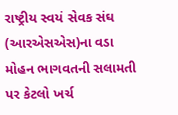રાષ્ટ્રીય સ્વયં સેવક સંઘ (આરએસએસ)ના વડા મોહન ભાગવતની સલામતી પર કેટલો ખર્ચ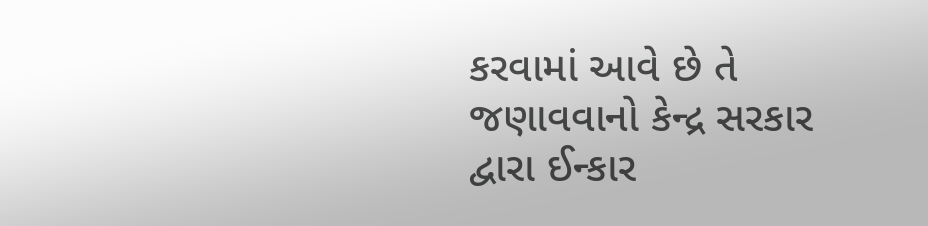કરવામાં આવે છે તે જણાવવાનો કેન્દ્ર સરકાર દ્વારા ઈન્કાર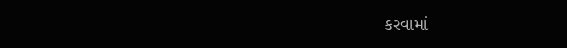કરવામાં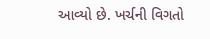આવ્યો છે. ખર્ચની વિગતો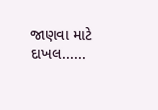જાણવા માટે દાખલ......